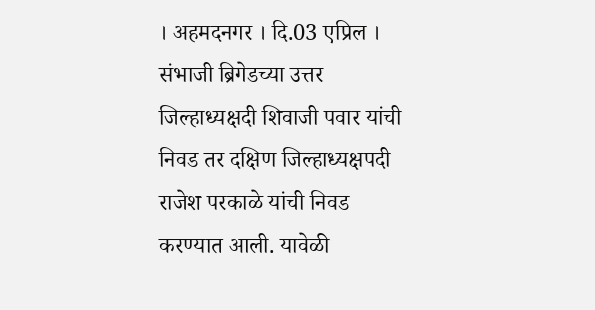। अहमदनगर । दि.03 एप्रिल । संभाजी ब्रिगेडच्या उत्तर जिल्हाध्यक्षदी शिवाजी पवार यांची निवड तर दक्षिण जिल्हाध्यक्षपदी राजेश परकाळे यांची निवड करण्यात आली. यावेळी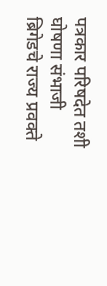पत्रकार परिषदेत तशी घोषणा संभाजी ब्रिगेडचे राज्य प्रवक्ते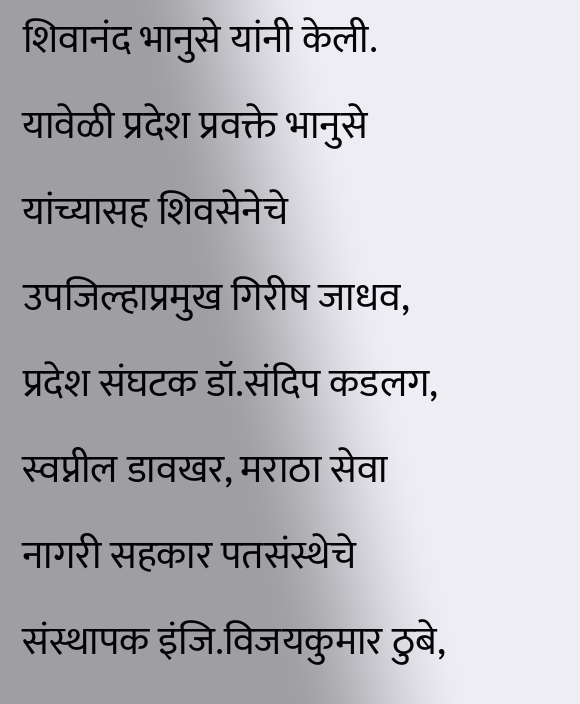शिवानंद भानुसे यांनी केली.
यावेळी प्रदेश प्रवक्ते भानुसे यांच्यासह शिवसेनेचे उपजिल्हाप्रमुख गिरीष जाधव, प्रदेश संघटक डॉ.संदिप कडलग, स्वप्नील डावखर, मराठा सेवा नागरी सहकार पतसंस्थेचे संस्थापक इंजि.विजयकुमार ठुबे,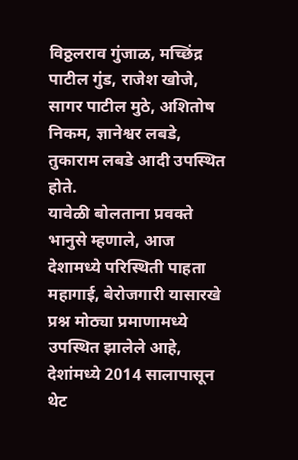विठ्ठलराव गुंजाळ, मच्छिंद्र पाटील गुंड, राजेश खोजे, सागर पाटील मुठे, अशितोष निकम, ज्ञानेश्वर लबडे, तुकाराम लबडे आदी उपस्थित होते.
यावेळी बोलताना प्रवक्ते भानुसे म्हणाले, आज देशामध्ये परिस्थिती पाहता महागाई, बेरोजगारी यासारखे प्रश्न मोठ्या प्रमाणामध्ये उपस्थित झालेले आहे, देशांमध्ये 2014 सालापासून थेट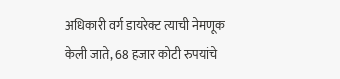अधिकारी वर्ग डायरेक्ट त्याची नेमणूक केली जाते, 68 हजार कोटी रुपयांचे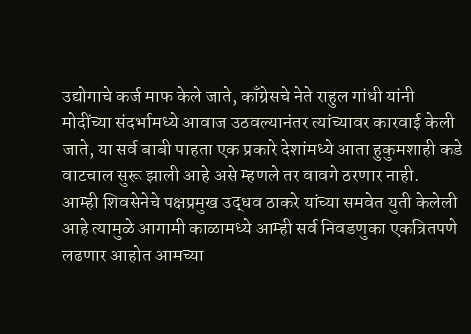उद्योगाचे कर्ज माफ केले जाते, काँग्रेसचे नेते राहुल गांधी यांनी मोदींच्या संदर्भामध्ये आवाज उठवल्यानंतर त्यांच्यावर कारवाई केली जाते, या सर्व बाबी पाहता एक प्रकारे देशांमध्ये आता हुकुमशाही कडे वाटचाल सुरू झाली आहे असे म्हणले तर वावगे ठरणार नाही.
आम्ही शिवसेनेचे पक्षप्रमुख उद्धव ठाकरे यांच्या समवेत युती केलेली आहे त्यामुळे आगामी काळामध्ये आम्ही सर्व निवडणुका एकत्रितपणे लढणार आहोत आमच्या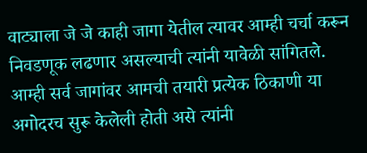वाट्याला जे जे काही जागा येतील त्यावर आम्ही चर्चा करून निवडणूक लढणार असल्याची त्यांनी यावेळी सांगितले. आम्ही सर्व जागांवर आमची तयारी प्रत्येक ठिकाणी या अगोदरच सुरू केलेली होती असे त्यांनी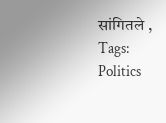सांगितले ,
Tags:
Politics